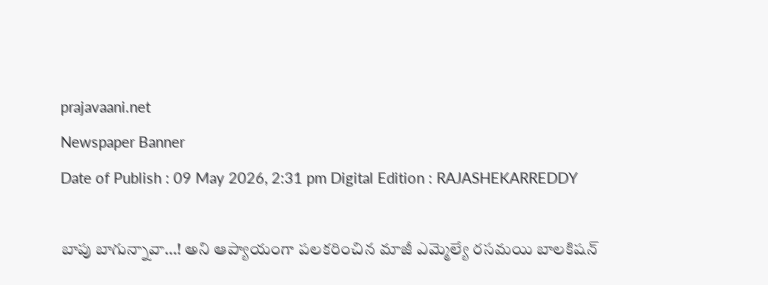prajavaani.net
Newspaper Banner
Date of Publish : 09 May 2026, 2:31 pm Digital Edition : RAJASHEKARREDDY

బాపు బాగున్నావా…! అని ఆప్యాయంగా పలకరించిన మాజీ ఎమ్మెల్యే రసమయి బాలకిషన్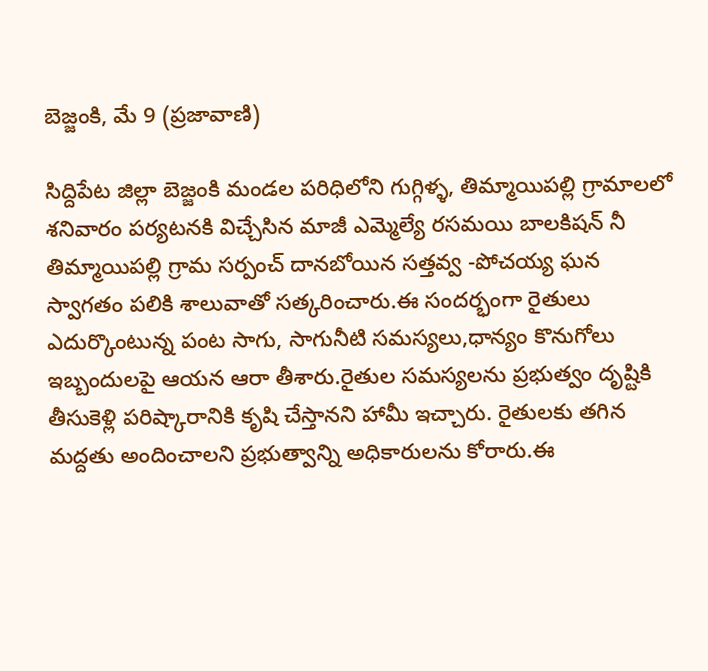బెజ్జంకి, మే 9 (ప్రజావాణి)

సిద్దిపేట జిల్లా బెజ్జంకి మండల పరిధిలోని గుగ్గిళ్ళ, తిమ్మాయిపల్లి గ్రామాలలో శనివారం పర్యటనకి విచ్చేసిన మాజీ ఎమ్మెల్యే రసమయి బాలకిషన్ నీ తిమ్మాయిపల్లి గ్రామ సర్పంచ్ దానబోయిన సత్తవ్వ -పోచయ్య ఘన స్వాగతం పలికి శాలువాతో సత్కరించారు.ఈ సందర్భంగా రైతులు ఎదుర్కొంటున్న పంట సాగు, సాగునీటి సమస్యలు,ధాన్యం కొనుగోలు ఇబ్బందులపై ఆయన ఆరా తీశారు.రైతుల సమస్యలను ప్రభుత్వం దృష్టికి తీసుకెళ్లి పరిష్కారానికి కృషి చేస్తానని హామీ ఇచ్చారు. రైతులకు తగిన మద్దతు అందించాలని ప్రభుత్వాన్ని అధికారులను కోరారు.ఈ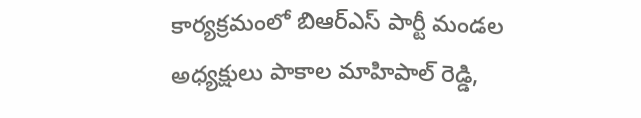కార్యక్రమంలో బిఆర్ఎస్ పార్టీ మండల అధ్యక్షులు పాకాల మాహిపాల్ రెడ్డి,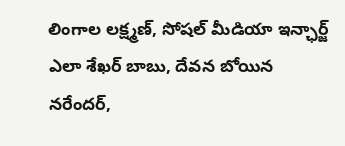లింగాల లక్ష్మణ్, సోషల్ మీడియా ఇన్ఛార్జ్ ఎలా శేఖర్ బాబు, దేవన బోయిన నరేందర్,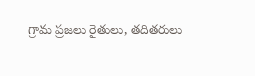గ్రామ ప్రజలు రైతులు, తదితరులు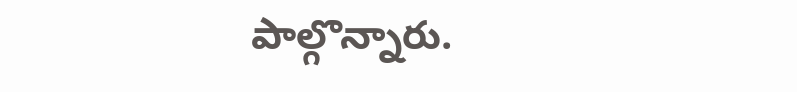పాల్గొన్నారు.